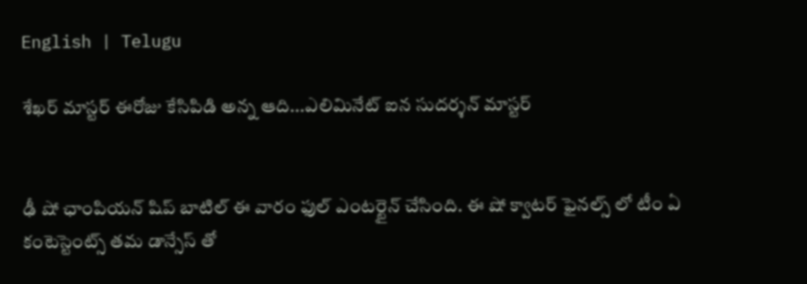English | Telugu

శేఖర్ మాస్టర్ ఈరోజు కేసిపిడి అన్న ఆది...ఎలిమినేట్ ఐన సుదర్శన్ మాస్టర్


ఢీ షో ఛాంపియన్ షిప్ బాటిల్ ఈ వారం ఫుల్ ఎంటర్టైన్ చేసింది. ఈ షో క్వాటర్ ఫైనల్స్ లో టీం ఏ కంటెస్టెంట్స్ తమ డాన్సేస్ తో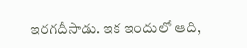ఇరగదీసాడు. ఇక ఇందులో ఆది,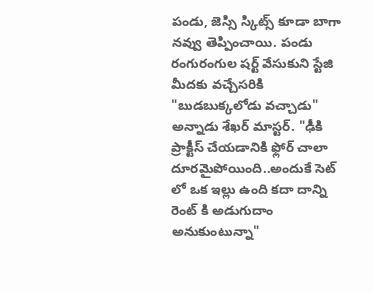పండు, జెస్సి స్కిట్స్ కూడా బాగా నవ్వు తెప్పించాయి. పండు రంగురంగుల షర్ట్ వేసుకుని స్టేజి మీదకు వచ్చేసరికి "బుడబుక్కలోడు వచ్చాడు" అన్నాడు శేఖర్ మాస్టర్. "ఢీకి ప్రాక్టీస్ చేయడానికి ఫ్లోర్ చాలా దూరమైపోయింది..అందుకే సెట్ లో ఒక ఇల్లు ఉంది కదా దాన్ని రెంట్ కి అడుగుదాం అనుకుంటున్నా"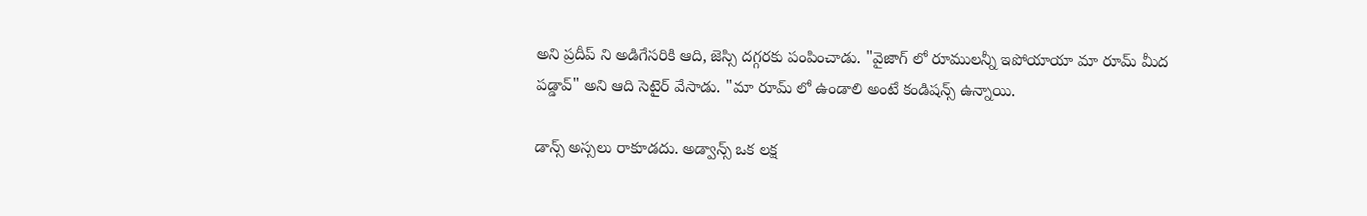అని ప్రదీప్ ని అడిగేసరికి ఆది, జెస్సి దగ్గరకు పంపించాడు. "వైజాగ్ లో రూములన్నీ ఇపోయాయా మా రూమ్ మీద పడ్డావ్" అని ఆది సెటైర్ వేసాడు. "మా రూమ్ లో ఉండాలి అంటే కండిషన్స్ ఉన్నాయి.

డాన్స్ అస్సలు రాకూడదు. అడ్వాన్స్ ఒక లక్ష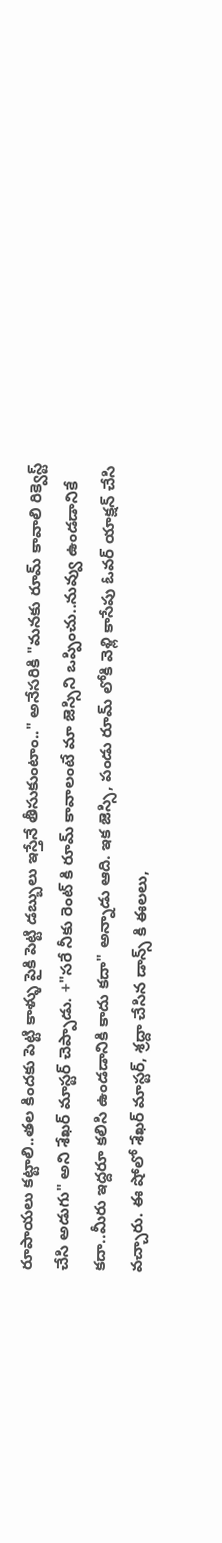రూపాయలు కట్టాలి..తల కిందకు పెట్టి కాళ్ళు పైకి పెట్టి డబ్బులు ఇస్తేనే తీసుకుంటాం.." అనేసరికి "మనకు రూమ్ కావాలి రిక్వెస్ట్ చేసి అడుగు" అని శేఖర్ మాస్టర్ చెప్పాడు. +"సరే నీకు రెంట్ కి రూమ్ కావాలంటే మా జెస్సిని ఒప్పించు..నువ్వు ఉండడానికే కదా..మీరు ఇద్దరూ కలిసి ఉండడానికి కాదు కదా" అన్నాడు ఆది. ఇక జెస్సి, పండు రూమ్ లోకి వెళ్లి కాసేపు ఓవర్ యాక్షన్ చేసి వచ్చారు. ఈ షోలో శేఖర్ మాస్టర్, శ్రద్దా చేసిన డాన్స్ కి ఈలలు,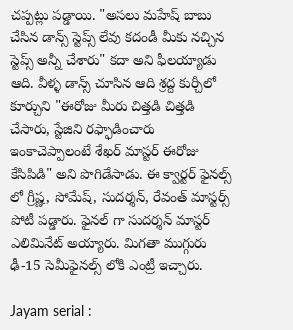చప్పట్లు పడ్డాయి. "అసలు మహేష్ బాబు చేసిన డాన్స్ స్టెప్స్ లేవు కదండీ మీకు నచ్చిన స్టెప్స్ అన్నీ చేశారు" కదా అని ఫీలయ్యాడు ఆది. వీళ్ళ డాన్స్ చూసిన ఆది శ్రద్ద కుర్చీలో కూర్చుని "ఈరోజు మీరు చిత్తడి చిత్తడి చేసారు, స్టేజిని రఫ్ఫాడించారు ఇంకాచెప్పాలంటే శేఖర్ మాస్టర్ ఈరోజు కేసిపిడి" అని పొగిడేసాడు. ఈ క్వార్టర్ ఫైనల్స్ లో గ్రీష్ణ, సోమేష్, సుదర్శన్, రేవంత్ మాస్టర్స్ పోటీ పడ్డారు. ఫైనల్ గా సుదర్శన్ మాస్టర్ ఎలిమినేట్ అయ్యారు. మిగతా ముగ్గురు ఢీ-15 సెమీఫైనల్స్ లోకి ఎంట్రీ ఇచ్చారు.

Jayam serial :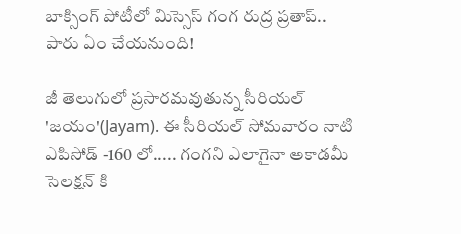బాక్సింగ్ పోటీలో మిస్సెస్ గంగ రుద్ర ప్రతాప్.. పారు ఏం చేయనుంది!

జీ తెలుగులో ప్రసారమవుతున్న సీరియల్ 'జయం'(Jayam). ఈ సీరియల్ సోమవారం నాటి ఎపిసోడ్ -160 లో..... గంగని ఎలాగైనా అకాడమీ సెలక్షన్ కి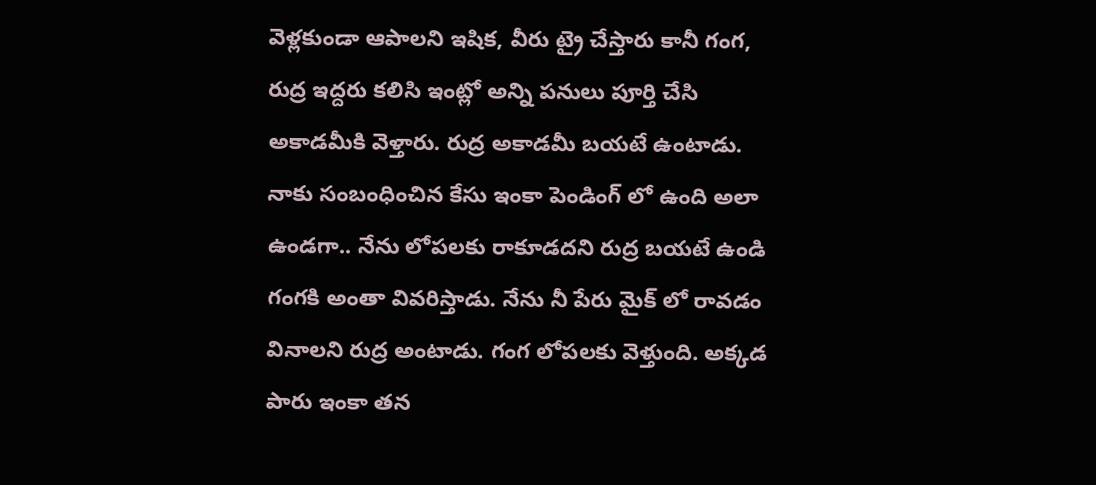వెళ్లకుండా ఆపాలని ఇషిక, వీరు ట్రై చేస్తారు కానీ గంగ, రుద్ర ఇద్దరు కలిసి ఇంట్లో అన్ని పనులు పూర్తి చేసి అకాడమీకి వెళ్తారు. రుద్ర అకాడమీ బయటే ఉంటాడు. నాకు సంబంధించిన కేసు ఇంకా పెండింగ్ లో ఉంది అలా ఉండగా.. నేను లోపలకు రాకూడదని రుద్ర బయటే ఉండి గంగకి అంతా వివరిస్తాడు. నేను నీ పేరు మైక్ లో రావడం వినాలని రుద్ర అంటాడు. గంగ లోపలకు వెళ్తుంది. అక్కడ పారు ఇంకా తన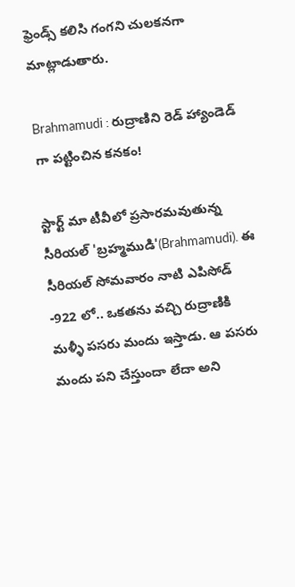ఫ్రెండ్స్ కలిసి గంగని చులకనగా మాట్లాడుతారు.

Brahmamudi : రుద్రాణిని రెడ్ హ్యాండెడ్ గా పట్టించిన కనకం!

స్టార్ట్ మా టీవీలో ప్రసారమవుతున్న సీరియల్ 'బ్రహ్మముడి'(Brahmamudi). ఈ సీరియల్ సోమవారం నాటి ఎపిసోడ్ -922 లో.. ఒకతను వచ్చి రుద్రాణికి మళ్ళీ పసరు మందు ఇస్తాడు. ఆ పసరు మందు పని చేస్తుందా లేదా అని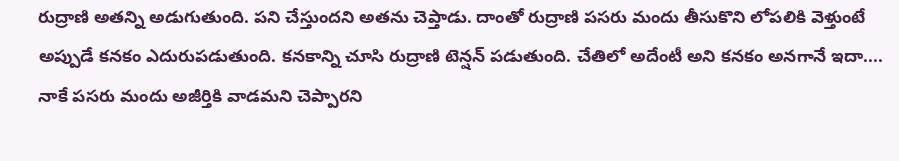రుద్రాణి అతన్ని అడుగుతుంది. పని చేస్తుందని అతను చెప్తాడు. దాంతో రుద్రాణి పసరు మందు తీసుకొని లోపలికి వెళ్తుంటే అప్పుడే కనకం ఎదురుపడుతుంది. కనకాన్ని చూసి రుద్రాణి టెన్షన్ పడుతుంది. చేతిలో అదేంటీ అని కనకం అనగానే ఇదా.... నాకే పసరు మందు అజీర్తికి వాడమని చెప్పారని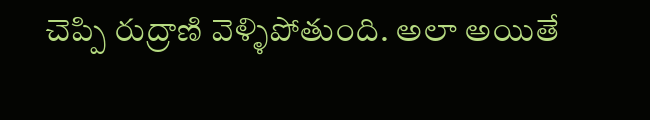చెప్పి రుద్రాణి వెళ్ళిపోతుంది. అలా అయితే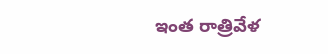ఇంత రాత్రివేళ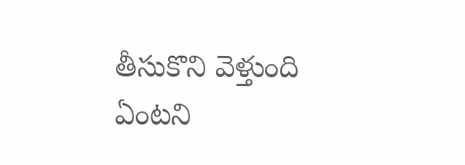తీసుకొని వెళ్తుంది ఏంటని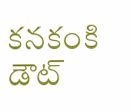కనకంకి డౌట్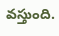వస్తుంది.